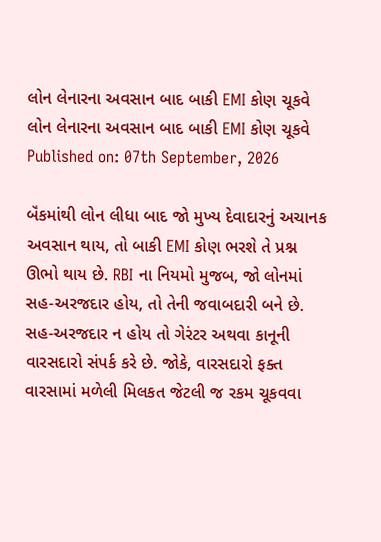લોન લેનારના અવસાન બાદ બાકી EMI કોણ ચૂકવે
લોન લેનારના અવસાન બાદ બાકી EMI કોણ ચૂકવે
Published on: 07th September, 2026

બૅંકમાંથી લોન લીધા બાદ જો મુખ્ય દેવાદારનું અચાનક અવસાન થાય, તો બાકી EMI કોણ ભરશે તે પ્રશ્ન ઊભો થાય છે. RBI ના નિયમો મુજબ, જો લોનમાં સહ-અરજદાર હોય, તો તેની જવાબદારી બને છે. સહ-અરજદાર ન હોય તો ગેરંટર અથવા કાનૂની વારસદારો સંપર્ક કરે છે. જોકે, વારસદારો ફક્ત વારસામાં મળેલી મિલકત જેટલી જ રકમ ચૂકવવા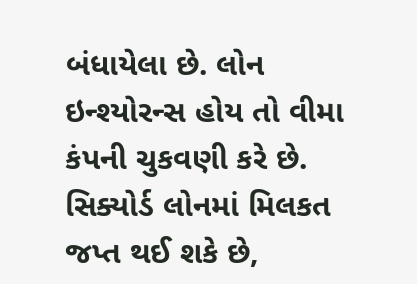બંધાયેલા છે. લોન ઇન્શ્યોરન્સ હોય તો વીમા કંપની ચુકવણી કરે છે. સિક્યોર્ડ લોનમાં મિલકત જપ્ત થઈ શકે છે,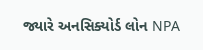જ્યારે અનસિક્યોર્ડ લોન NPA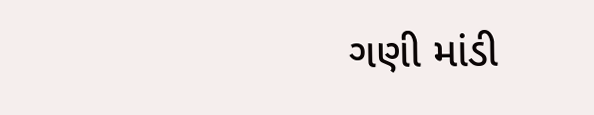ગણી માંડી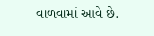વાળવામાં આવે છે.